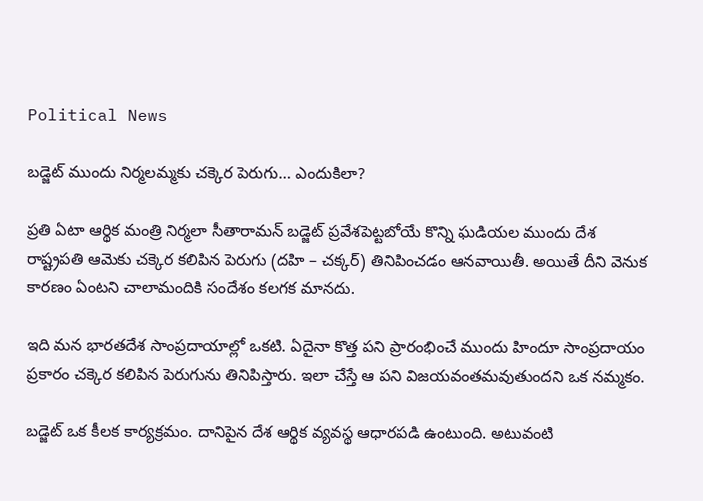Political News

బడ్జెట్ ముందు నిర్మలమ్మకు చక్కెర పెరుగు… ఎందుకిలా?

ప్రతి ఏటా ఆర్థిక మంత్రి నిర్మలా సీతారామన్ బడ్జెట్ ప్రవేశపెట్టబోయే కొన్ని ఘడియల ముందు దేశ రాష్ట్రపతి ఆమెకు చక్కెర కలిపిన పెరుగు (దహి – చక్కర్) తినిపించడం ఆనవాయితీ. అయితే దీని వెనుక కారణం ఏంటని చాలామందికి సందేశం కలగక మానదు.

ఇది మన భారతదేశ సాంప్రదాయాల్లో ఒకటి. ఏదైనా కొత్త పని ప్రారంభించే ముందు హిందూ సాంప్రదాయం ప్రకారం చక్కెర కలిపిన పెరుగును తినిపిస్తారు. ఇలా చేస్తే ఆ పని విజయవంతమవుతుందని ఒక నమ్మకం.

బడ్జెట్ ఒక కీలక కార్యక్రమం. దానిపైన దేశ ఆర్థిక వ్యవస్థ ఆధారపడి ఉంటుంది. అటువంటి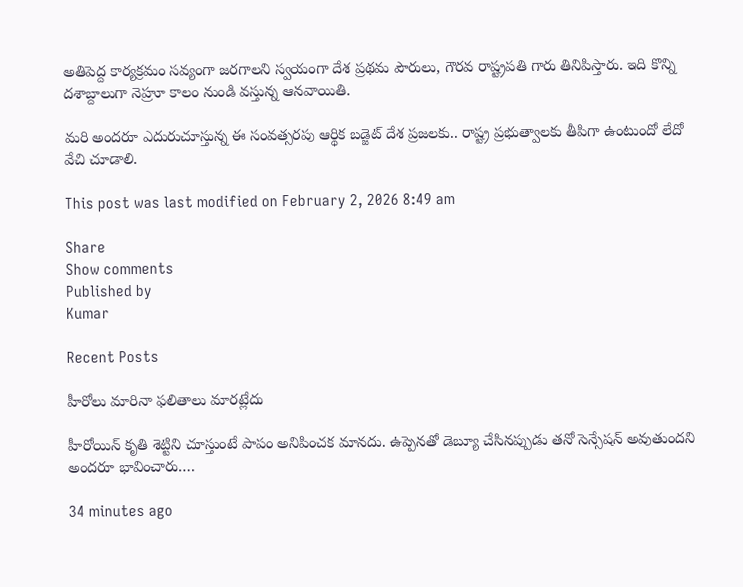అతిపెద్ద కార్యక్రమం సవ్యంగా జరగాలని స్వయంగా దేశ ప్రథమ పౌరులు, గౌరవ రాష్ట్రపతి గారు తినిపిస్తారు. ఇది కొన్ని దశాబ్దాలుగా నెహ్రూ కాలం నుండి వస్తున్న ఆనవాయితి.

మరి అందరూ ఎదురుచూస్తున్న ఈ సంవత్సరపు ఆర్థిక బడ్జెట్ దేశ ప్రజలకు.. రాష్ట్ర ప్రభుత్వాలకు తీపిగా ఉంటుందో లేదో వేచి చూడాలి.

This post was last modified on February 2, 2026 8:49 am

Share
Show comments
Published by
Kumar

Recent Posts

హీరోలు మారినా ఫలితాలు మారట్లేదు

హీరోయిన్ కృతి శెట్టిని చూస్తుంటే పాపం అనిపించక మానదు. ఉప్పెనతో డెబ్యూ చేసినప్పుడు తనో సెన్సేషన్ అవుతుందని అందరూ భావించారు.…

34 minutes ago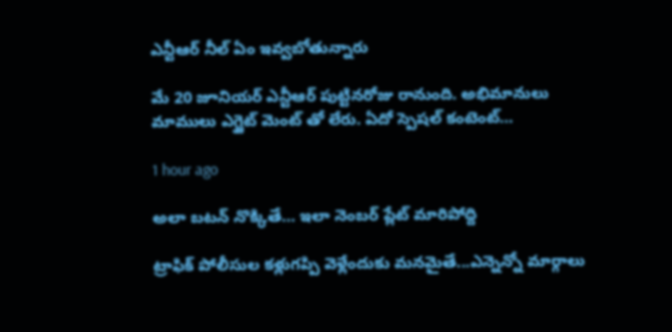ఎన్టీఆర్ నీల్ ఏం ఇవ్వబోతున్నారు

మే 20 జూనియర్ ఎన్టీఆర్ పుట్టినరోజు రానుంది. అభిమానులు మాములు ఎగ్జైట్ మెంట్ తో లేరు. ఏదో స్పెషల్ కంటెంట్…

1 hour ago

అలా బటన్ నొక్కితే… ఇలా నెంబర్ ప్లేట్ మారిపోద్ది

ట్రాఫిక్ పోలీసుల కళ్లుగప్పి వెళ్లేందుకు మనమైతే...ఎన్నెన్నో మార్గాలు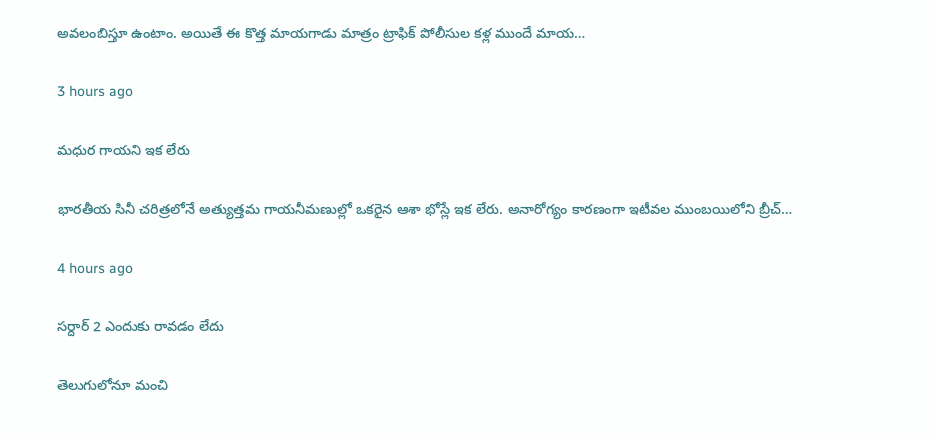అవలంబిస్తూ ఉంటాం. అయితే ఈ కొత్త మాయగాడు మాత్రం ట్రాఫిక్ పోలీసుల కళ్ల ముందే మాయ…

3 hours ago

మధుర గాయని ఇక లేరు

భారతీయ సినీ చరిత్రలోనే అత్యుత్తమ గాయనీమణుల్లో ఒకరైన ఆశా భోస్లే ఇక లేరు. అనారోగ్యం కారణంగా ఇటీవల ముంబయిలోని బ్రీచ్…

4 hours ago

సర్దార్ 2 ఎందుకు రావడం లేదు

తెలుగులోనూ మంచి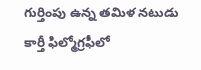గుర్తింపు ఉన్న తమిళ నటుడు కార్తీ ఫిల్మోగ్రఫీలో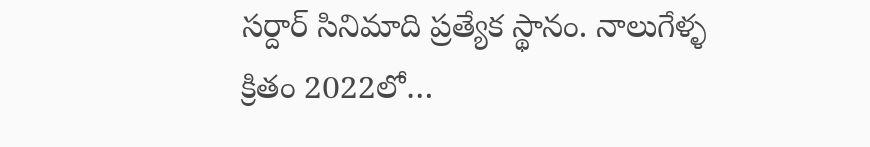సర్దార్ సినిమాది ప్రత్యేక స్థానం. నాలుగేళ్ళ క్రితం 2022లో…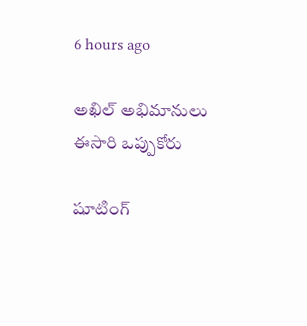6 hours ago

అఖిల్ అభిమానులు ఈసారి ఒప్పుకోరు

షూటింగ్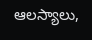ఆలస్యాలు,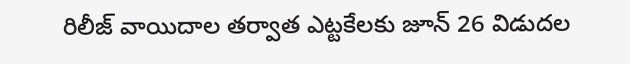రిలీజ్ వాయిదాల తర్వాత ఎట్టకేలకు జూన్ 26 విడుదల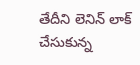తేదీని లెనిన్ లాక్ చేసుకున్న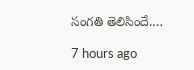సంగతి తెలిసిందే.…

7 hours ago